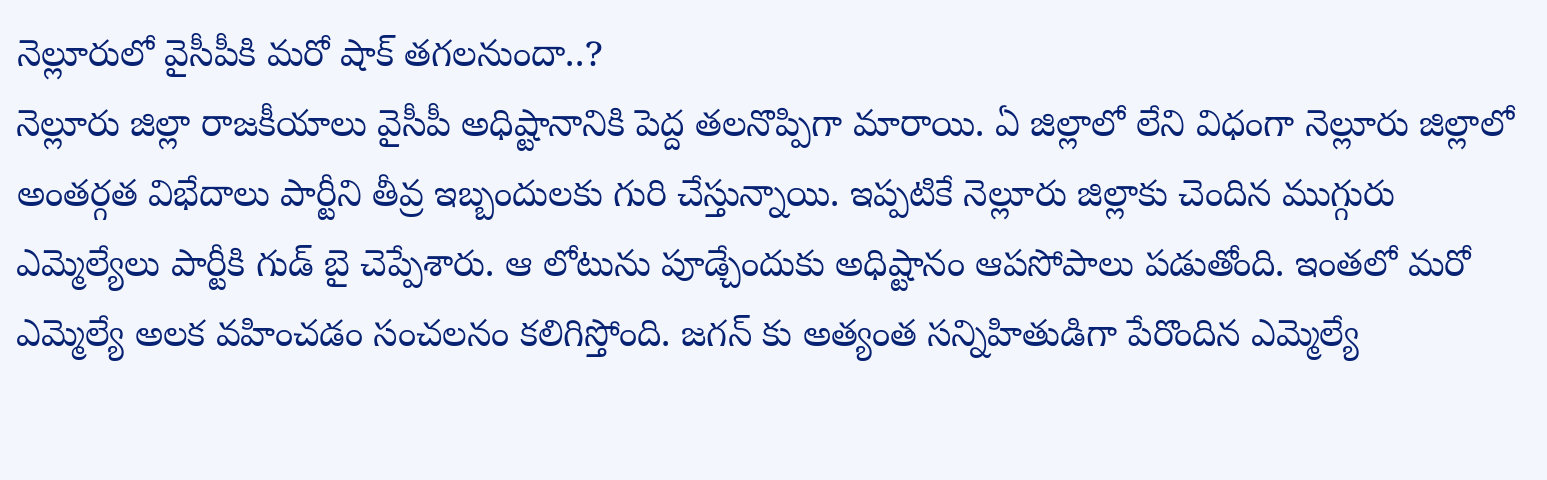నెల్లూరులో వైసీపీకి మరో షాక్ తగలనుందా..?
నెల్లూరు జిల్లా రాజకీయాలు వైసీపీ అధిష్టానానికి పెద్ద తలనొప్పిగా మారాయి. ఏ జిల్లాలో లేని విధంగా నెల్లూరు జిల్లాలో అంతర్గత విభేదాలు పార్టీని తీవ్ర ఇబ్బందులకు గురి చేస్తున్నాయి. ఇప్పటికే నెల్లూరు జిల్లాకు చెందిన ముగ్గురు ఎమ్మెల్యేలు పార్టీకి గుడ్ బై చెప్పేశారు. ఆ లోటును పూడ్చేందుకు అధిష్టానం ఆపసోపాలు పడుతోంది. ఇంతలో మరో ఎమ్మెల్యే అలక వహించడం సంచలనం కలిగిస్తోంది. జగన్ కు అత్యంత సన్నిహితుడిగా పేరొందిన ఎమ్మెల్యే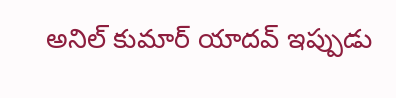అనిల్ కుమార్ యాదవ్ ఇప్పుడు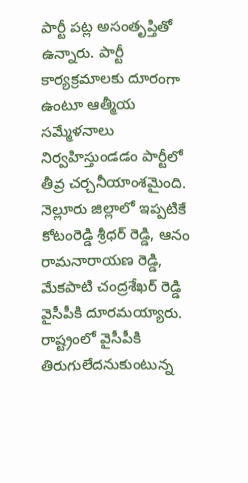పార్టీ పట్ల అసంతృప్తితో ఉన్నారు. పార్టీ కార్యక్రమాలకు దూరంగా ఉంటూ ఆత్మీయ సమ్మేళనాలు నిర్వహిస్తుండడం పార్టీలో తీవ్ర చర్చనీయాంశమైంది.
నెల్లూరు జిల్లాలో ఇప్పటికే కోటంరెడ్డి శ్రీధర్ రెడ్డి, ఆనం రామనారాయణ రెడ్డి, మేకపాటి చంద్రశేఖర్ రెడ్డి వైసీపీకి దూరమయ్యారు. రాష్ట్రంలో వైసీపీకి తిరుగులేదనుకుంటున్న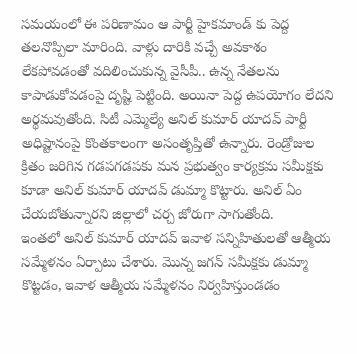సమయంలో ఈ పరిణామం ఆ పార్టీ హైకమాండ్ కు పెద్ద తలనొప్పిలా మారింది. వాళ్లు దారికి వచ్చే అవకాశం లేకపోవడంతో వదిలించుకున్న వైసీపీ.. ఉన్న నేతలను కాపాడుకోవడంపై దృష్టి పెట్టింది. అయినా పెద్ద ఉపయోగం లేదని అర్థమవుతోంది. సిటీ ఎమ్మెల్యే అనిల్ కుమార్ యాదవ్ పార్టీ అధిష్టానంపై కొంతకాలంగా అసంతృప్తితో ఉన్నారు. రెండ్రోజుల క్రితం జరిగిన గడపగడపకు మన ప్రభుత్వం కార్యక్రమ సమీక్షకు కూడా అనిల్ కుమార్ యాదవ్ డుమ్మా కొట్టారు. అనిల్ ఏం చేయబోతున్నారని జిల్లాలో చర్చ జోరుగా సాగుతోంది.
ఇంతలో అనిల్ కుమార్ యాదవ్ ఇవాళ సన్నిహితులతో ఆత్మీయ సమ్మేళనం ఏర్పాటు చేశారు. మొన్న జగన్ సమీక్షకు డుమ్మా కొట్టడం, ఇవాళ ఆత్మీయ సమ్మేళనం నిర్వహిస్తుండడం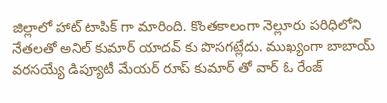జిల్లాలో హాట్ టాపిక్ గా మారింది. కొంతకాలంగా నెల్లూరు పరిధిలోని నేతలతో అనిల్ కుమార్ యాదవ్ కు పొసగట్లేదు. ముఖ్యంగా బాబాయ్ వరసయ్యే డిప్యూటీ మేయర్ రూప్ కుమార్ తో వార్ ఓ రేంజ్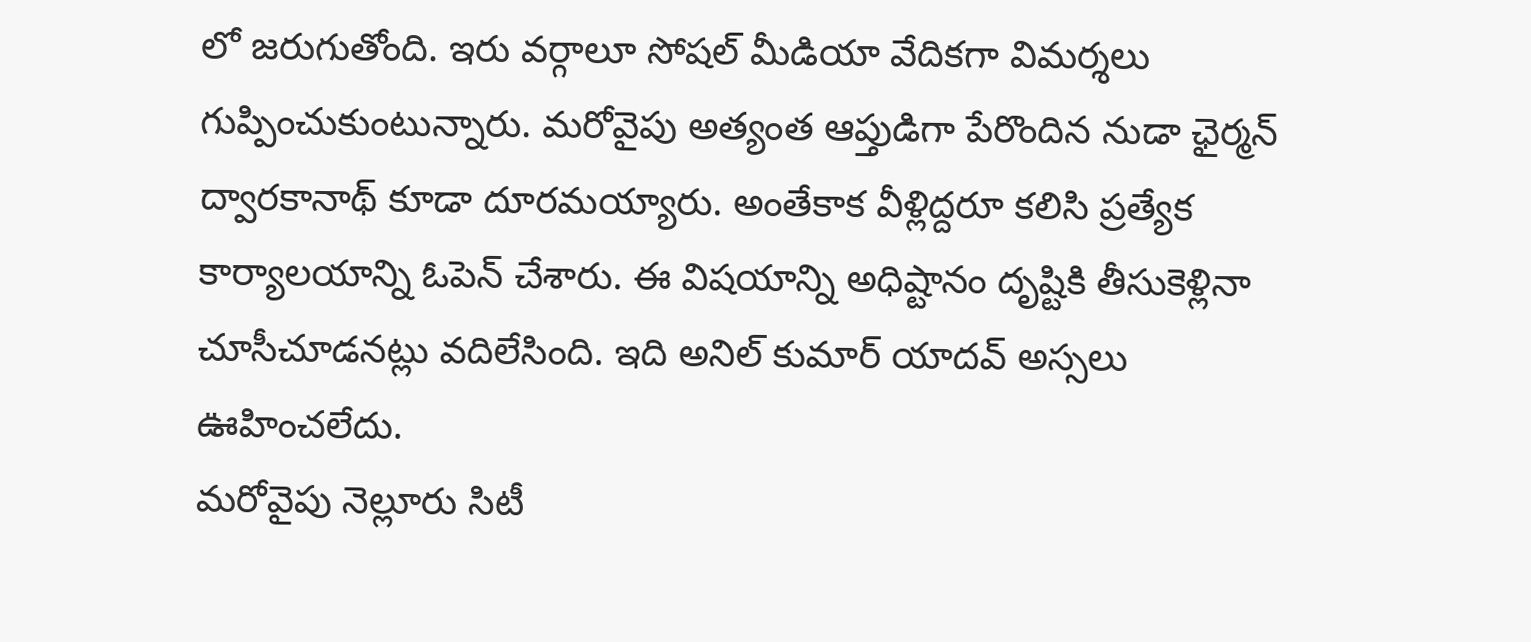లో జరుగుతోంది. ఇరు వర్గాలూ సోషల్ మీడియా వేదికగా విమర్శలు గుప్పించుకుంటున్నారు. మరోవైపు అత్యంత ఆప్తుడిగా పేరొందిన నుడా ఛైర్మన్ ద్వారకానాథ్ కూడా దూరమయ్యారు. అంతేకాక వీళ్లిద్దరూ కలిసి ప్రత్యేక కార్యాలయాన్ని ఓపెన్ చేశారు. ఈ విషయాన్ని అధిష్టానం దృష్టికి తీసుకెళ్లినా చూసీచూడనట్లు వదిలేసింది. ఇది అనిల్ కుమార్ యాదవ్ అస్సలు ఊహించలేదు.
మరోవైపు నెల్లూరు సిటీ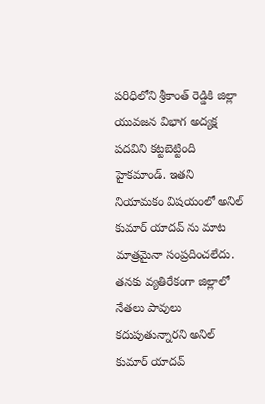పరిధిలోని శ్రీకాంత్ రెడ్డికి జిల్లా యువజన విభాగ అద్యక్ష పదవిని కట్టబెట్టింది హైకమాండ్. ఇతని నియామకం విషయంలో అనిల్ కుమార్ యాదవ్ ను మాట మాత్రమైనా సంప్రదించలేదు. తనకు వ్యతిరేకంగా జిల్లాలో నేతలు పావులు కదుపుతున్నారని అనిల్ కుమార్ యాదవ్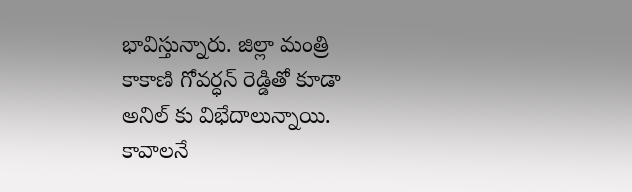భావిస్తున్నారు. జిల్లా మంత్రి కాకాణి గోవర్ధన్ రెడ్డితో కూడా అనిల్ కు విభేదాలున్నాయి. కావాలనే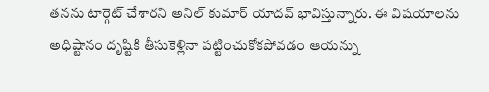తనను టార్గెట్ చేశారని అనిల్ కుమార్ యాదవ్ భావిస్తున్నారు. ఈ విషయాలను అధిష్టానం దృష్టికి తీసుకెళ్లినా పట్టించుకోకపోవడం ఆయన్ను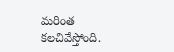మరింత కలచివేస్తోంది.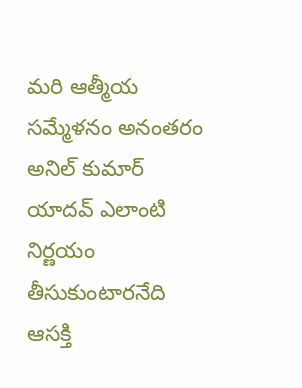మరి ఆత్మీయ సమ్మేళనం అనంతరం అనిల్ కుమార్ యాదవ్ ఎలాంటి నిర్ణయం తీసుకుంటారనేది ఆసక్తి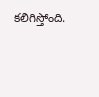కలిగిస్తోంది.